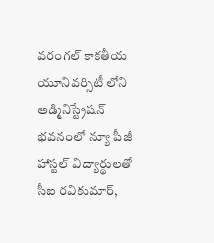వరంగల్ కాకతీయ యూనివర్సిటీ లోని అడ్మినిస్ట్రేషన్ భవనంలో న్యూ పీజీ హాస్టల్ విద్యార్థులతో సీఐ రవికుమార్,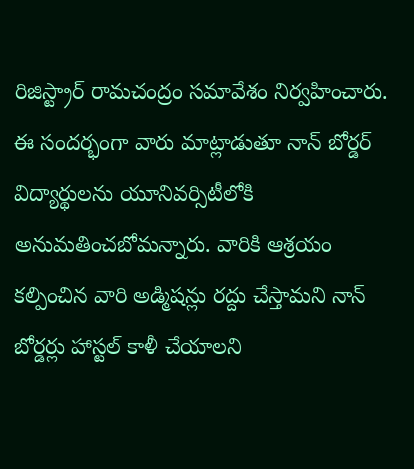రిజిస్ట్రార్ రామచంద్రం సమావేశం నిర్వహించారు. ఈ సందర్భంగా వారు మాట్లాడుతూ నాన్ బోర్డర్ విద్యార్థులను యూనివర్సిటీలోకి అనుమతించబోమన్నారు. వారికి ఆశ్రయం కల్పించిన వారి అడ్మిషన్లు రద్దు చేస్తామని నాన్ బోర్డర్లు హాస్టల్ కాళీ చేయాలని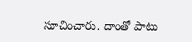సూచించారు. దాంతో పాటు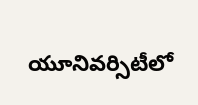యూనివర్సిటీలో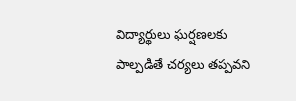విద్యార్థులు ఘర్షణలకు పాల్పడితే చర్యలు తప్పవని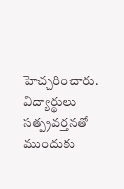హెచ్చరించారు. విద్యార్థులు సత్ప్రవర్తనతో ముందుకు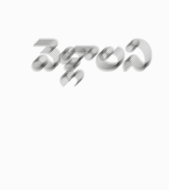వెళ్లాలని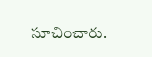సూచించారు.